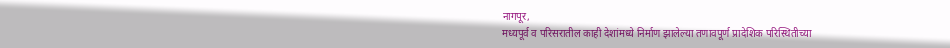नागपूर,
मध्यपूर्व व परिसरातील काही देशांमध्ये निर्माण झालेल्या तणावपूर्ण प्रादेशिक परिस्थितीच्या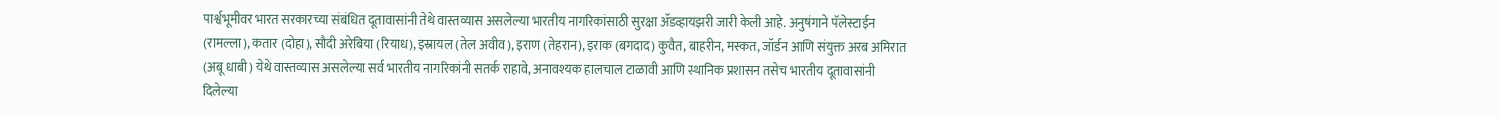पार्श्वभूमीवर भारत सरकारच्या संबंधित दूतावासांनी तेथे वास्तव्यास असलेल्या भारतीय नागरिकांसाठी सुरक्षा ॲडव्हायझरी जारी केली आहे. अनुषंगाने पॅलेस्टाईन (रामल्ला), कतार (दोहा), सौदी अरेबिया (रियाध), इस्रायल (तेल अवीव), इराण (तेहरान), इराक (बगदाद) कुवैत, बाहरीन, मस्कत, जॉर्डन आणि संयुक्त अरब अमिरात (अबू धाबी) येथे वास्तव्यास असलेल्या सर्व भारतीय नागरिकांनी सतर्क राहावे, अनावश्यक हालचाल टाळावी आणि स्थानिक प्रशासन तसेच भारतीय दूतावासांनी दिलेल्या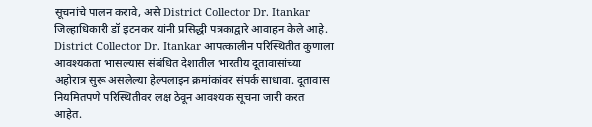सूचनांचे पालन करावे, असे District Collector Dr. Itankar जिल्हाधिकारी डॉ इटनकर यांनी प्रसिद्धी पत्रकाद्वारे आवाहन केले आहे.
District Collector Dr. Itankar आपत्कालीन परिस्थितीत कुणाला आवश्यकता भासल्यास संबंधित देशातील भारतीय दूतावासांच्या अहोरात्र सुरू असलेल्या हेल्पलाइन क्रमांकांवर संपर्क साधावा. दूतावास नियमितपणे परिस्थितीवर लक्ष ठेवून आवश्यक सूचना जारी करत आहेत.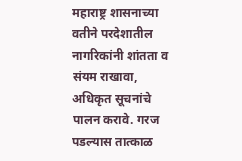महाराष्ट्र शासनाच्या वतीने परदेशातील नागरिकांनी शांतता व संयम राखावा, अधिकृत सूचनांचे पालन करावे. गरज पडल्यास तात्काळ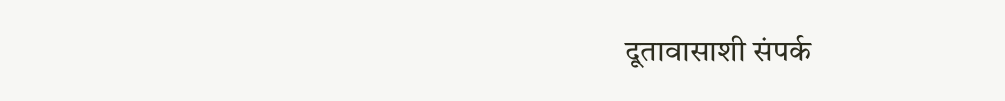दूतावासाशी संपर्क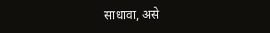साधावा, असे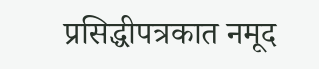प्रसिद्धीपत्रकात नमूद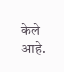केले आहे.